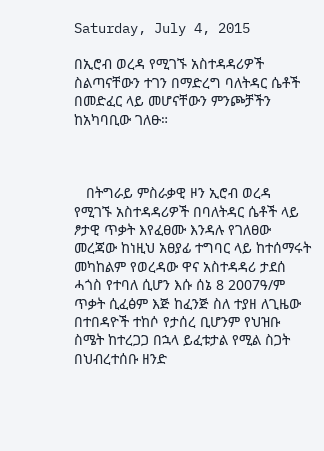Saturday, July 4, 2015

በኢሮብ ወረዳ የሚገኙ አስተዳዳሪዎች ስልጣናቸውን ተገን በማድረግ ባለትዳር ሴቶች በመድፈር ላይ መሆናቸውን ምንጮቻችን ከአካባቢው ገለፁ።



   በትግራይ ምስራቃዊ ዞን ኢሮብ ወረዳ የሚገኙ አስተዳዳሪዎች በባለትዳር ሴቶች ላይ ፆታዊ ጥቃት እየፈፀሙ እንዳሉ የገለፀው መረጃው ከነዚህ አፀያፊ ተግባር ላይ ከተሰማሩት መካከልም የወረዳው ዋና አስተዳዳሪ ታደሰ ሓጎስ የተባለ ሲሆን እሱ ሰኔ 8 2007ዓ/ም ጥቃት ሲፈፅም እጅ ከፈንጅ ስለ ተያዘ ለጊዜው በተበዳዮች ተከሶ የታሰረ ቢሆንም የህዝቡ ስሜት ከተረጋጋ በኋላ ይፈቱታል የሚል ስጋት በህብረተሰቡ ዘንድ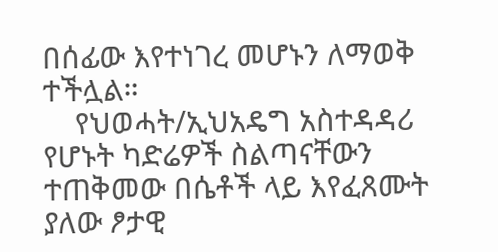በሰፊው እየተነገረ መሆኑን ለማወቅ ተችሏል።
    የህወሓት/ኢህአዴግ አስተዳዳሪ የሆኑት ካድሬዎች ስልጣናቸውን ተጠቅመው በሴቶች ላይ እየፈጸሙት ያለው ፆታዊ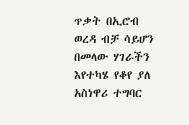ጥቃት በኢሮብ ወረዳ ብቻ ሳይሆን በመላው ሃገራችን እየተካሄ የቆየ ያለ አስነዋሪ ተግባር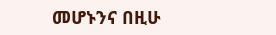መሆኑንና በዚሁ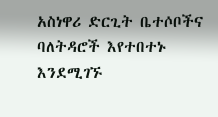አስነዋሪ ድርጊት ቤተሶቦችና ባለትዳሮች እየተበተኑ እንደሚገኙ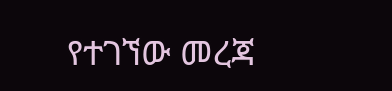የተገኘው መረጃ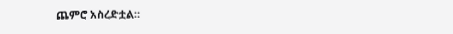ጨምሮ አስረድቷል።